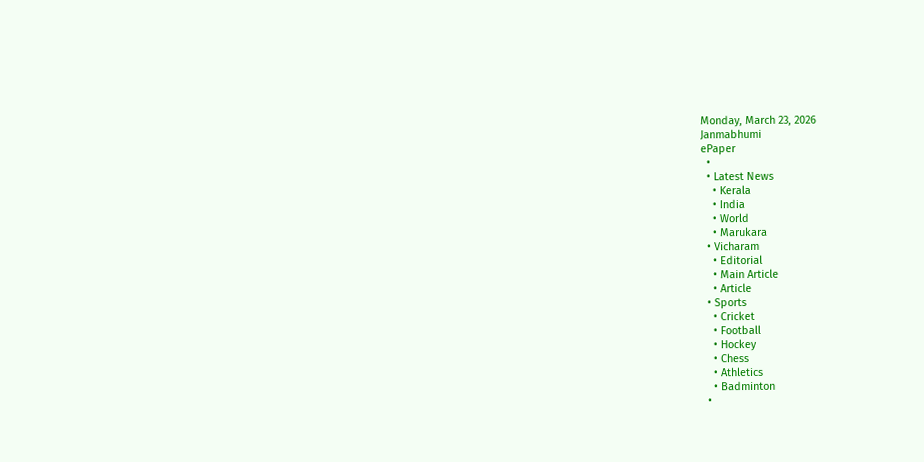Monday, March 23, 2026
Janmabhumi
ePaper
  •
  • Latest News
    • Kerala
    • India
    • World
    • Marukara
  • Vicharam
    • Editorial
    • Main Article
    • Article
  • Sports
    • Cricket
    • Football
    • Hockey
    • Chess
    • Athletics
    • Badminton
  •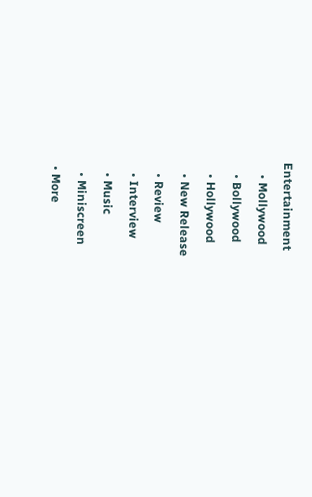Entertainment
    • Mollywood
    • Bollywood
    • Hollywood
    • New Release
    • Review
    • Interview
    • Music
    • Miniscreen
  • More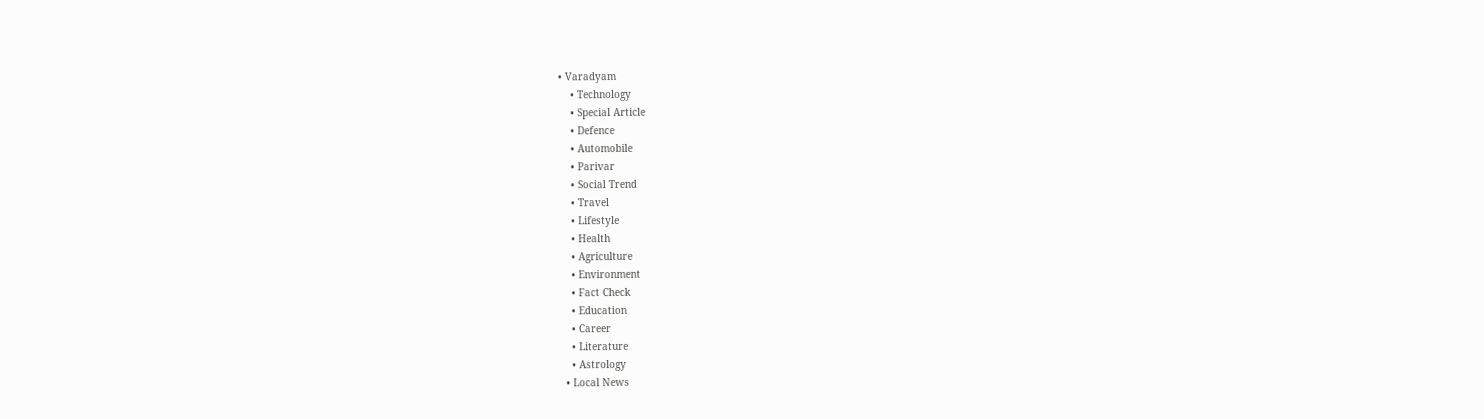• Varadyam
    • Technology
    • Special Article
    • Defence
    • Automobile
    • Parivar
    • Social Trend
    • Travel
    • Lifestyle
    • Health
    • Agriculture
    • Environment
    • Fact Check
    • Education
    • Career
    • Literature
    • Astrology
  • Local News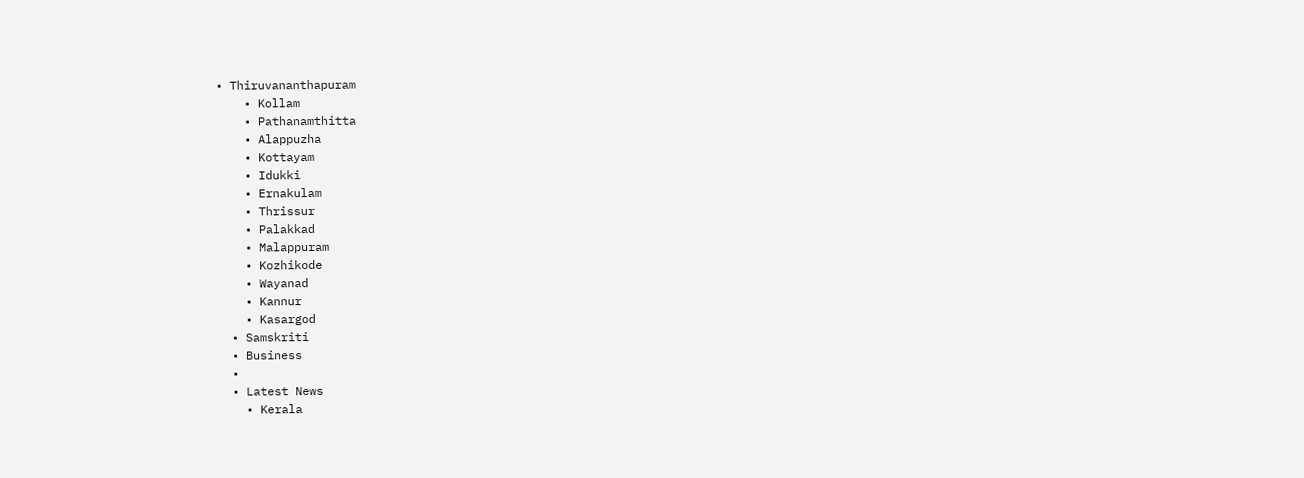• Thiruvananthapuram
    • Kollam
    • Pathanamthitta
    • Alappuzha
    • Kottayam
    • Idukki
    • Ernakulam
    • Thrissur
    • Palakkad
    • Malappuram
    • Kozhikode
    • Wayanad
    • Kannur
    • Kasargod
  • Samskriti
  • Business
  •
  • Latest News
    • Kerala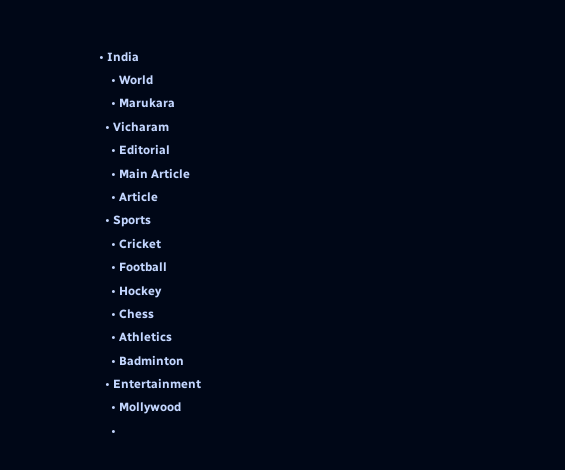• India
    • World
    • Marukara
  • Vicharam
    • Editorial
    • Main Article
    • Article
  • Sports
    • Cricket
    • Football
    • Hockey
    • Chess
    • Athletics
    • Badminton
  • Entertainment
    • Mollywood
    •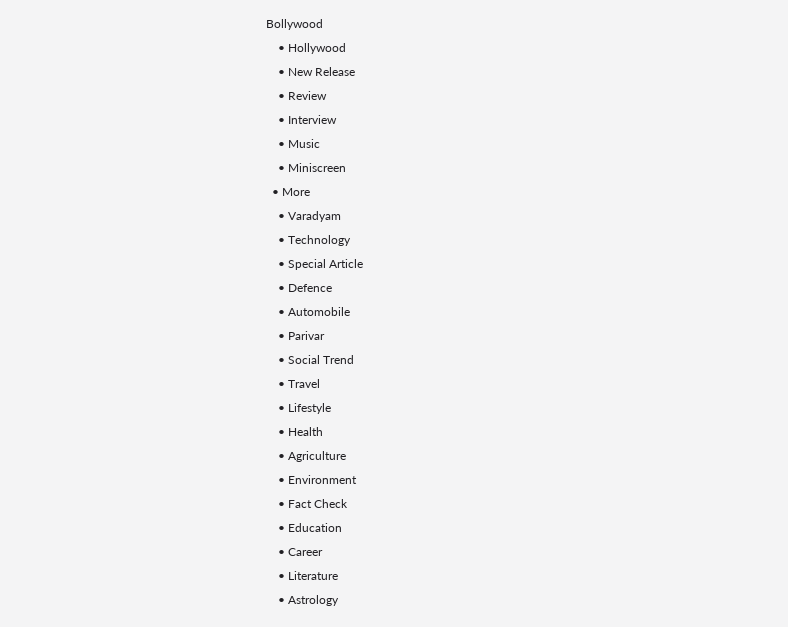Bollywood
    • Hollywood
    • New Release
    • Review
    • Interview
    • Music
    • Miniscreen
  • More
    • Varadyam
    • Technology
    • Special Article
    • Defence
    • Automobile
    • Parivar
    • Social Trend
    • Travel
    • Lifestyle
    • Health
    • Agriculture
    • Environment
    • Fact Check
    • Education
    • Career
    • Literature
    • Astrology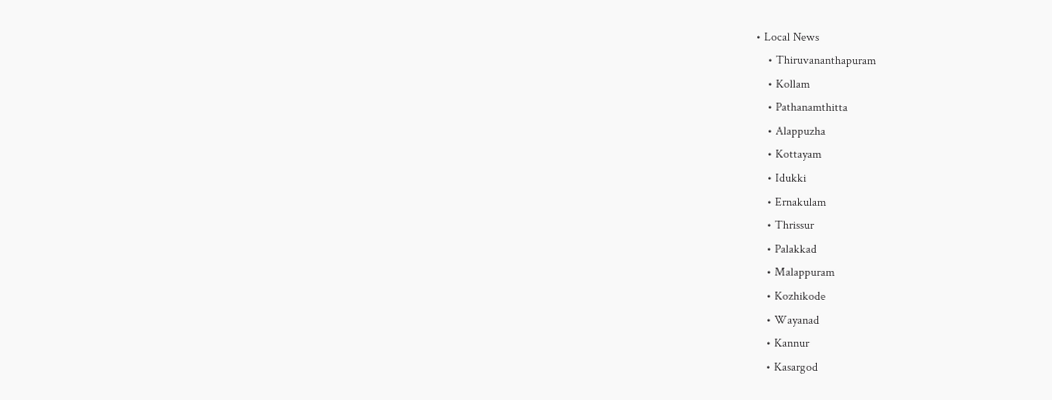• Local News
    • Thiruvananthapuram
    • Kollam
    • Pathanamthitta
    • Alappuzha
    • Kottayam
    • Idukki
    • Ernakulam
    • Thrissur
    • Palakkad
    • Malappuram
    • Kozhikode
    • Wayanad
    • Kannur
    • Kasargod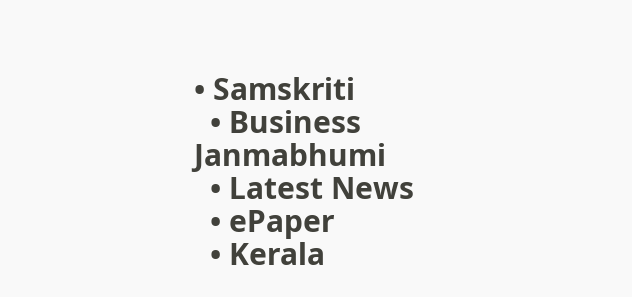• Samskriti
  • Business
Janmabhumi
  • Latest News
  • ePaper
  • Kerala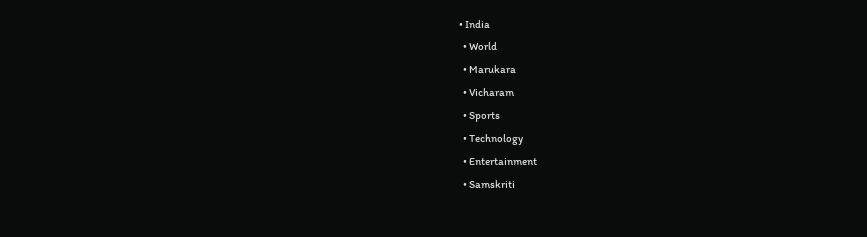• India
  • World
  • Marukara
  • Vicharam
  • Sports
  • Technology
  • Entertainment
  • Samskriti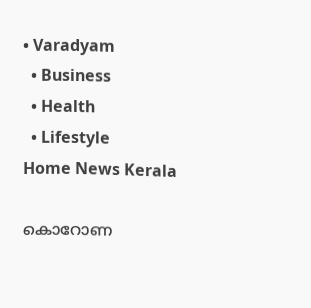• Varadyam
  • Business
  • Health
  • Lifestyle
Home News Kerala

കൊറോണ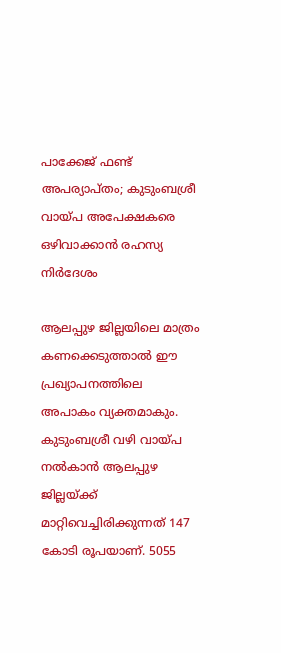പാക്കേജ് ഫണ്ട് അപര്യാപ്തം; കുടുംബശ്രീ വായ്‌പ അപേക്ഷകരെ ഒഴിവാക്കാന്‍ രഹസ്യ നിര്‍ദേശം

ആലപ്പുഴ ജില്ലയിലെ മാത്രം കണക്കെടുത്താല്‍ ഈ പ്രഖ്യാപനത്തിലെ അപാകം വ്യക്തമാകും. കുടുംബശ്രീ വഴി വായ്‌പ നല്‍കാന്‍ ആലപ്പുഴ ജില്ലയ്‌ക്ക് മാറ്റിവെച്ചിരിക്കുന്നത് 147 കോടി രൂപയാണ്. 5055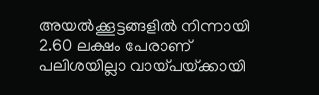അയല്‍ക്കൂട്ടങ്ങളില്‍ നിന്നായി 2.60 ലക്ഷം പേരാണ് പലിശയില്ലാ വായ്‌പയ്‌ക്കായി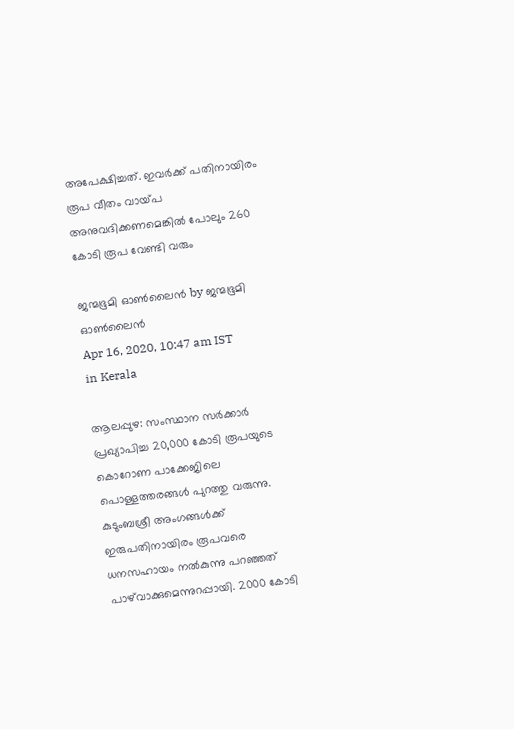അപേക്ഷിച്ചത്. ഇവര്‍ക്ക് പതിനായിരം രൂപ വീതം വായ്‌പ അനുവദിക്കണമെങ്കില്‍ പോലും 260 കോടി രൂപ വേണ്ടി വരും

ജന്മഭൂമി ഓണ്‍ലൈന്‍ by ജന്മഭൂമി ഓണ്‍ലൈന്‍
Apr 16, 2020, 10:47 am IST
in Kerala

ആലപ്പുഴ: സംസ്ഥാന സര്‍ക്കാര്‍ പ്രഖ്യാപിച്ച 20,000 കോടി രൂപയുടെ കൊറോണ പാക്കേജിലെ പൊള്ളത്തരങ്ങള്‍ പുറത്തു വരുന്നു. കുടുംബശ്രീ അംഗങ്ങള്‍ക്ക് ഇരുപതിനായിരം രൂപവരെ ധനസഹായം നല്‍കുന്നു പറഞ്ഞത് പാഴ്‌വാക്കുമെന്നുറപ്പായി. 2000 കോടി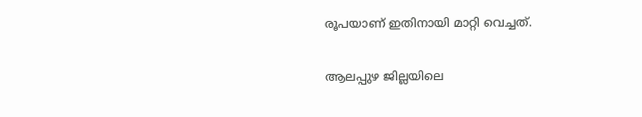രൂപയാണ് ഇതിനായി മാറ്റി വെച്ചത്.

ആലപ്പുഴ ജില്ലയിലെ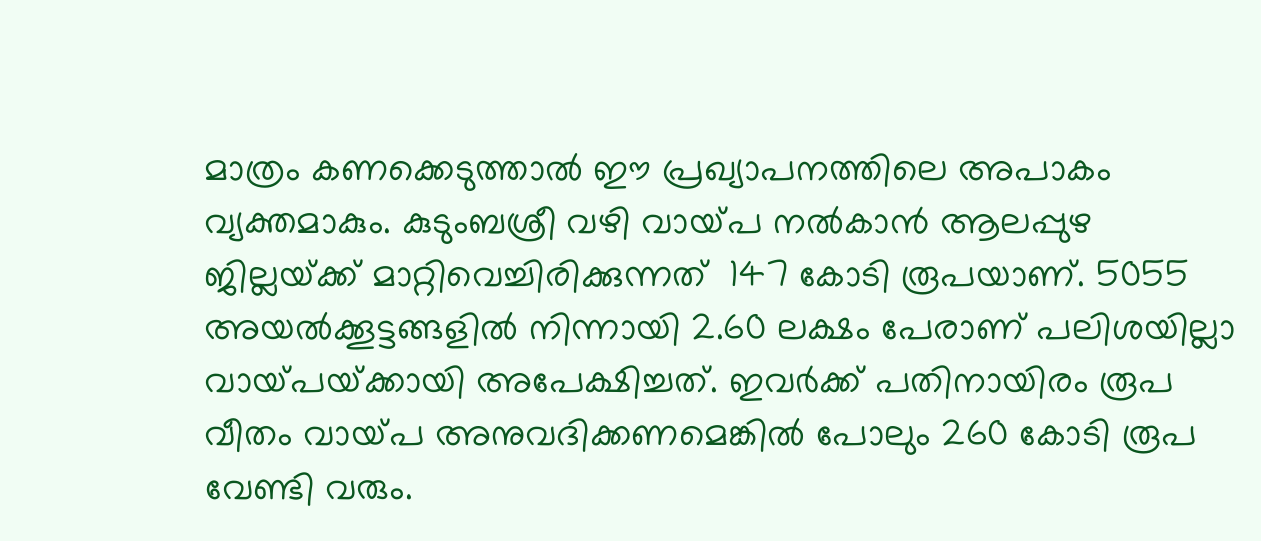മാത്രം കണക്കെടുത്താല്‍ ഈ പ്രഖ്യാപനത്തിലെ അപാകം വ്യക്തമാകും. കുടുംബശ്രീ വഴി വായ്‌പ നല്‍കാന്‍ ആലപ്പുഴ ജില്ലയ്‌ക്ക് മാറ്റിവെച്ചിരിക്കുന്നത്  147 കോടി രൂപയാണ്. 5055 അയല്‍ക്കൂട്ടങ്ങളില്‍ നിന്നായി 2.60 ലക്ഷം പേരാണ് പലിശയില്ലാ വായ്‌പയ്‌ക്കായി അപേക്ഷിച്ചത്. ഇവര്‍ക്ക് പതിനായിരം രൂപ വീതം വായ്‌പ അനുവദിക്കണമെങ്കില്‍ പോലും 260 കോടി രൂപ വേണ്ടി വരും.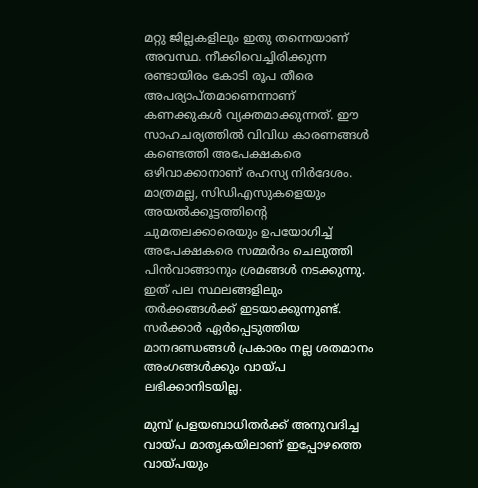മറ്റു ജില്ലകളിലും ഇതു തന്നെയാണ് അവസ്ഥ. നീക്കിവെച്ചിരിക്കുന്ന രണ്ടായിരം കോടി രൂപ തീരെ അപര്യാപ്തമാണെന്നാണ് കണക്കുകള്‍ വ്യക്തമാക്കുന്നത്. ഈ സാഹചര്യത്തില്‍ വിവിധ കാരണങ്ങള്‍ കണ്ടെത്തി അപേക്ഷകരെ ഒഴിവാക്കാനാണ് രഹസ്യ നിര്‍ദേശം. മാത്രമല്ല, സിഡിഎസുകളെയും അയല്‍ക്കൂട്ടത്തിന്റെ ചുമതലക്കാരെയും ഉപയോഗിച്ച് അപേക്ഷകരെ സമ്മര്‍ദം ചെലുത്തി പിന്‍വാങ്ങാനും ശ്രമങ്ങള്‍ നടക്കുന്നു. ഇത് പല സ്ഥലങ്ങളിലും തര്‍ക്കങ്ങള്‍ക്ക് ഇടയാക്കുന്നുണ്ട്.  സര്‍ക്കാര്‍ ഏര്‍പ്പെടുത്തിയ മാനദണ്ഡങ്ങള്‍ പ്രകാരം നല്ല ശതമാനം അംഗങ്ങള്‍ക്കും വായ്‌പ ലഭിക്കാനിടയില്ല.

മുമ്പ് പ്രളയബാധിതര്‍ക്ക് അനുവദിച്ച വായ്‌പ മാതൃകയിലാണ് ഇപ്പോഴത്തെ വായ്‌പയും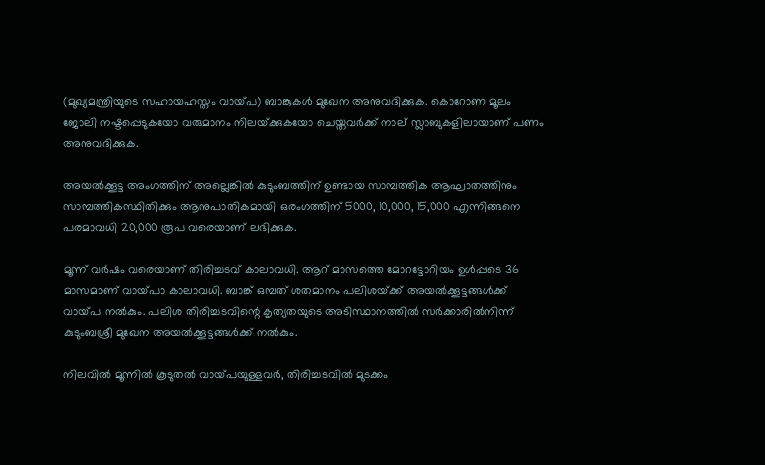(മുഖ്യമന്ത്രിയുടെ സഹായഹസ്തം വായ്‌പ) ബാങ്കുകള്‍ മുഖേന അനുവദിക്കുക. കൊറോണ മൂലം ജോലി നഷ്ടപ്പെടുകയോ വരുമാനം നിലയ്‌ക്കുകയോ ചെയ്തവര്‍ക്ക് നാല് സ്ലാബുകളിലായാണ് പണം അനുവദിക്കുക.

അയല്‍ക്കൂട്ട അംഗത്തിന് അല്ലെങ്കില്‍ കുടുംബത്തിന് ഉണ്ടായ സാമ്പത്തിക ആഘാതത്തിനും സാമ്പത്തികസ്ഥിതിക്കും ആനുപാതികമായി ഒരംഗത്തിന് 5000, 10,000, 15,000 എന്നിങ്ങനെ പരമാവധി 20,000 രൂപ വരെയാണ് ലഭിക്കുക.

മൂന്ന് വര്‍ഷം വരെയാണ് തിരിച്ചടവ് കാലാവധി. ആറ് മാസത്തെ മോറട്ടോറിയം ഉള്‍പ്പടെ 36 മാസമാണ് വായ്‌പാ കാലാവധി. ബാങ്ക് ഒമ്പത് ശതമാനം പലിശയ്‌ക്ക് അയല്‍ക്കൂട്ടങ്ങള്‍ക്ക് വായ്‌പ നല്‍കും. പലിശ തിരിച്ചടവിന്റെ കൃത്യതയുടെ അടിസ്ഥാനത്തില്‍ സര്‍ക്കാരില്‍നിന്ന് കുടുംബശ്രീ മുഖേന അയല്‍ക്കൂട്ടങ്ങള്‍ക്ക് നല്‍കും.

നിലവില്‍ മൂന്നില്‍ കൂടുതല്‍ വായ്‌പയുള്ളവര്‍, തിരിച്ചടവില്‍ മുടക്കം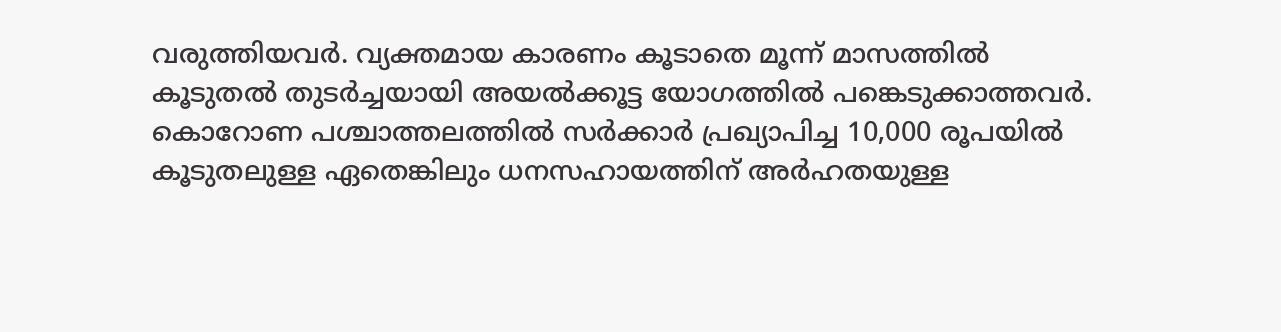വരുത്തിയവര്‍. വ്യക്തമായ കാരണം കൂടാതെ മൂന്ന് മാസത്തില്‍ കൂടുതല്‍ തുടര്‍ച്ചയായി അയല്‍ക്കൂട്ട യോഗത്തില്‍ പങ്കെടുക്കാത്തവര്‍. കൊറോണ പശ്ചാത്തലത്തില്‍ സര്‍ക്കാര്‍ പ്രഖ്യാപിച്ച 10,000 രൂപയില്‍ കൂടുതലുള്ള ഏതെങ്കിലും ധനസഹായത്തിന് അര്‍ഹതയുള്ള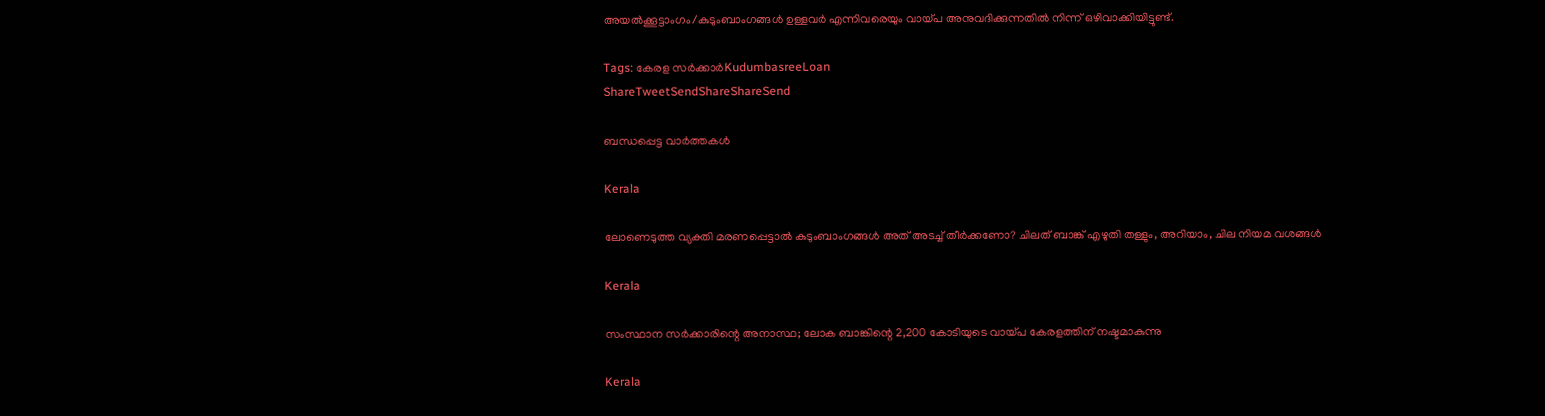അയല്‍ക്കൂട്ടാംഗം/കുടുംബാംഗങ്ങള്‍ ഉള്ളവര്‍ എന്നിവരെയും വായ്‌പ അനുവദിക്കുന്നതില്‍ നിന്ന് ഒഴിവാക്കിയിട്ടുണ്ട്.

Tags: കേരള സര്‍ക്കാര്‍KudumbasreeLoan
ShareTweetSendShareShareSend

ബന്ധപ്പെട്ട വാര്‍ത്തകള്‍

Kerala

ലോണെടുത്ത വ്യക്തി മരണപ്പെട്ടാല്‍ കുടുംബാംഗങ്ങൾ അത് അടച്ച് തീർക്കണോ? ചിലത് ബാങ്ക് എഴുതി തള്ളും, അറിയാം, ചില നിയമ വശങ്ങൾ

Kerala

സംസ്ഥാന സര്‍ക്കാരിന്റെ അനാസ്ഥ; ലോക ബാങ്കിന്റെ 2,200 കോടിയുടെ വായ്‌പ കേരളത്തിന് നഷ്ടമാകുന്നു

Kerala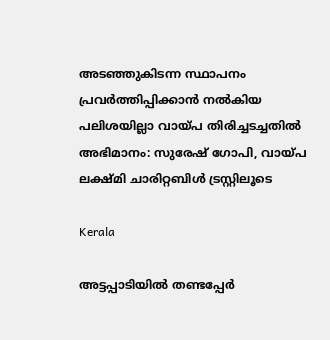അടഞ്ഞുകിടന്ന സ്ഥാപനം പ്രവര്‍ത്തിപ്പിക്കാന്‍ നല്‍കിയ പലിശയില്ലാ വായ്‌പ തിരിച്ചടച്ചതില്‍ അഭിമാനം: സുരേഷ് ഗോപി, വായ്‌പ ലക്ഷ്മി ചാരിറ്റബിള്‍ ട്രസ്റ്റിലൂടെ

Kerala

അട്ടപ്പാടിയില്‍ തണ്ടപ്പേര്‍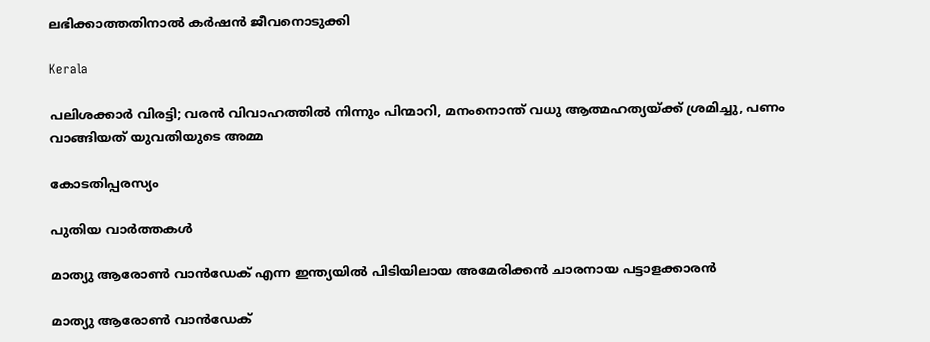ലഭിക്കാത്തതിനാല്‍ കര്‍ഷന്‍ ജീവനൊടുക്കി

Kerala

പലിശക്കാർ വിരട്ടി; വരൻ വിവാഹത്തിൽ നിന്നും പിന്മാറി, മനംനൊന്ത് വധു ആത്മഹത്യയ്‌ക്ക് ശ്രമിച്ചു, പണം വാങ്ങിയത് യുവതിയുടെ അമ്മ

കോടതിപ്പരസ്യം

പുതിയ വാര്‍ത്തകള്‍

മാത്യു ആരോണ്‍ വാന്‍ഡേക് എന്ന ഇന്ത്യയില്‍ പിടിയിലായ അമേരിക്കന്‍ ചാരനായ പട്ടാളക്കാരന്‍

മാത്യു ആരോണ്‍ വാന്‍ഡേക്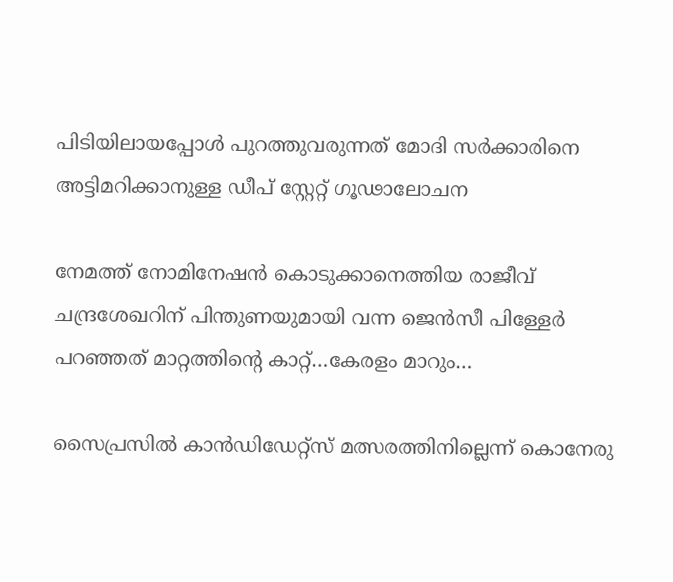പിടിയിലായപ്പോള്‍ പുറത്തുവരുന്നത് മോദി സര്‍ക്കാരിനെ അട്ടിമറിക്കാനുള്ള ഡീപ് സ്റ്റേറ്റ് ഗൂഢാലോചന

നേമത്ത് നോമിനേഷന്‍ കൊടുക്കാനെത്തിയ രാജീവ് ചന്ദ്രശേഖറിന് പിന്തുണയുമായി വന്ന ജെന്‍സീ പിള്ളേര്‍ പറഞ്ഞത് മാറ്റത്തിന്റെ കാറ്റ്…കേരളം മാറും…

സൈപ്രസില്‍ കാന്‍ഡിഡേറ്റ്സ് മത്സരത്തിനില്ലെന്ന് കൊനേരു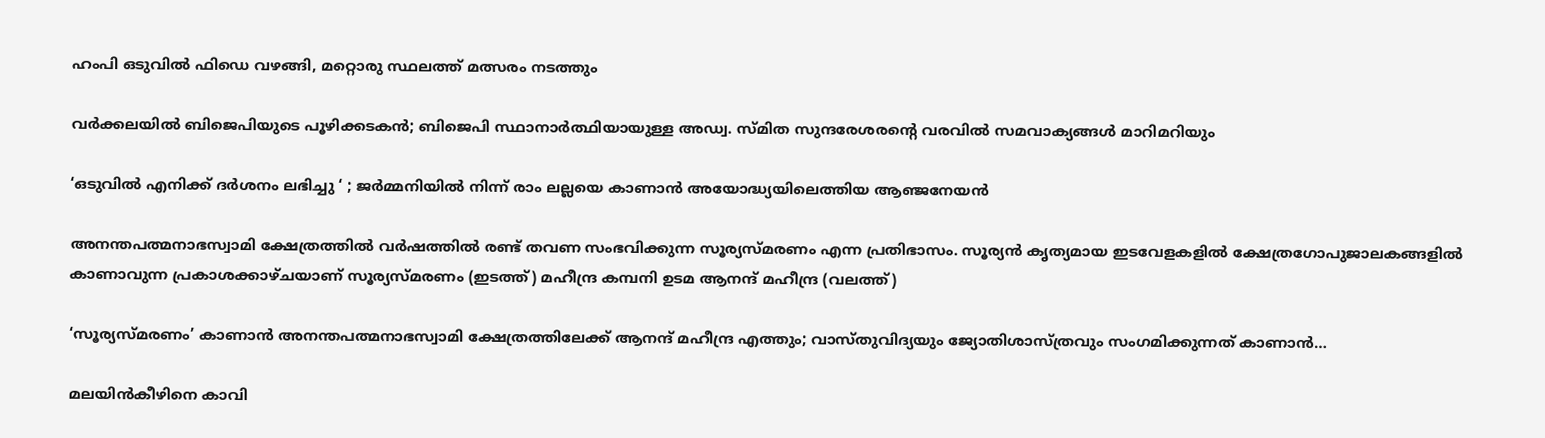ഹംപി ഒടുവില്‍ ഫിഡെ വഴങ്ങി, മറ്റൊരു സ്ഥലത്ത് മത്സരം നടത്തും

വർക്കലയില്‍ ബിജെപിയുടെ പൂഴിക്കടകന്‍; ബിജെപി സ്ഥാനാർത്ഥിയായുള്ള അഡ്വ. സ്മിത സുന്ദരേശരന്റെ വരവില്‍ സമവാക്യങ്ങള്‍ മാറിമറിയും

‘ഒടുവിൽ എനിക്ക് ദർശനം ലഭിച്ചു ‘ ; ജർമ്മനിയിൽ നിന്ന് രാം ലല്ലയെ കാണാൻ അയോദ്ധ്യയിലെത്തിയ ആഞ്ജനേയൻ

അനന്തപത്മനാഭസ്വാമി ക്ഷേത്രത്തില്‍ വര്‍ഷത്തില്‍ രണ്ട് തവണ സംഭവിക്കുന്ന സൂര്യസ്മരണം എന്ന പ്രതിഭാസം. സൂര്യന്‍ കൃത്യമായ ഇടവേളകളില്‍ ക്ഷേത്രഗോപുജാലകങ്ങളില്‍ കാണാവുന്ന പ്രകാശക്കാഴ്ചയാണ് സൂര്യസ്മരണം (ഇടത്ത്) മഹീന്ദ്ര കമ്പനി ഉടമ ആനന്ദ് മഹീന്ദ്ര (വലത്ത്)

‘സൂര്യസ്മരണം’ കാണാന്‍ അനന്തപത്മനാഭസ്വാമി ക്ഷേത്രത്തിലേക്ക് ആനന്ദ് മഹീന്ദ്ര എത്തും; വാസ്തുവിദ്യയും ജ്യോതിശാസ്ത്രവും സംഗമിക്കുന്നത് കാണാന്‍…

മലയിന്‍കീഴിനെ കാവി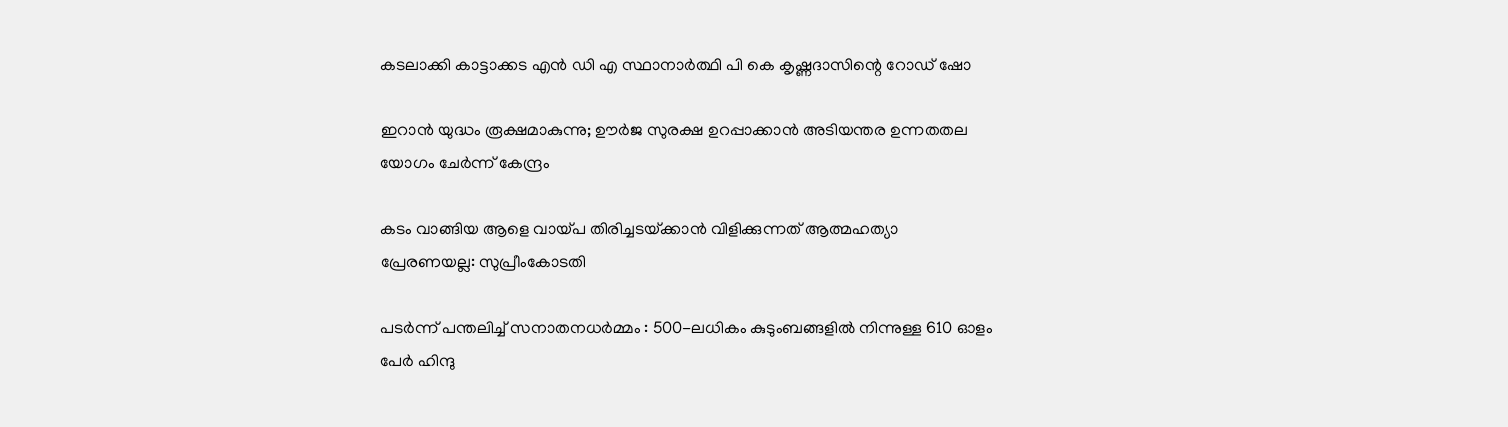കടലാക്കി കാട്ടാക്കട എന്‍ ഡി എ സ്ഥാനാര്‍ത്ഥി പി കെ കൃഷ്ണദാസിന്റെ റോഡ് ഷോ

ഇറാന്‍ യുദ്ധം രൂക്ഷമാകുന്നു; ഊർജ സുരക്ഷ ഉറപ്പാക്കാൻ അടിയന്തര ഉന്നതതല യോഗം ചേർന്ന് കേന്ദ്രം

കടം വാങ്ങിയ ആളെ വായ്‌പ തിരിച്ചടയ്‌ക്കാൻ വിളിക്കുന്നത് ആത്മഹത്യാ പ്രേരണയല്ല: സുപ്രീംകോടതി

പടർന്ന് പന്തലിച്ച് സനാതനധർമ്മം : 500-ലധികം കുടുംബങ്ങളിൽ നിന്നുള്ള 610 ഓളം പേർ ഹിന്ദു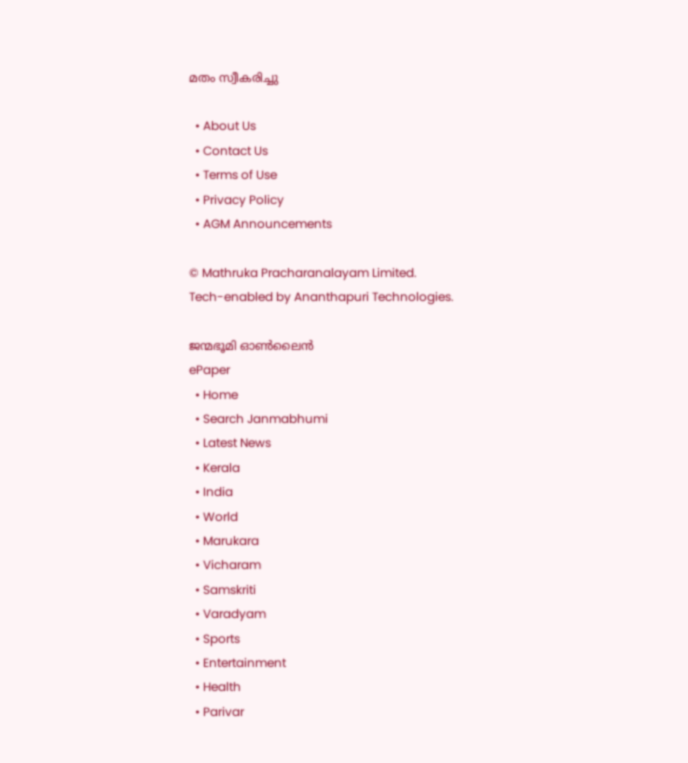മതം സ്വീകരിച്ചു

  • About Us
  • Contact Us
  • Terms of Use
  • Privacy Policy
  • AGM Announcements

© Mathruka Pracharanalayam Limited.
Tech-enabled by Ananthapuri Technologies.

ജന്മഭൂമി ഓണ്‍ലൈന്‍
ePaper
  • Home
  • Search Janmabhumi
  • Latest News
  • Kerala
  • India
  • World
  • Marukara
  • Vicharam
  • Samskriti
  • Varadyam
  • Sports
  • Entertainment
  • Health
  • Parivar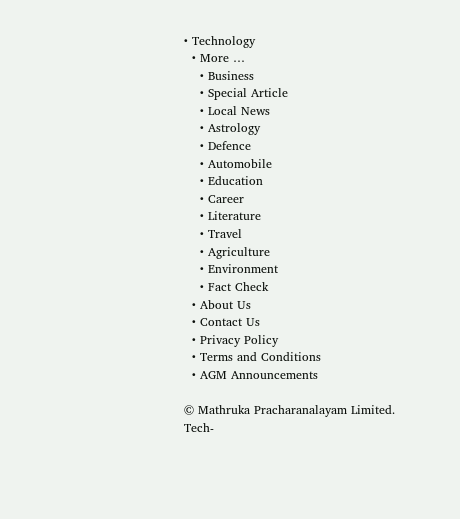• Technology
  • More …
    • Business
    • Special Article
    • Local News
    • Astrology
    • Defence
    • Automobile
    • Education
    • Career
    • Literature
    • Travel
    • Agriculture
    • Environment
    • Fact Check
  • About Us
  • Contact Us
  • Privacy Policy
  • Terms and Conditions
  • AGM Announcements

© Mathruka Pracharanalayam Limited.
Tech-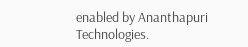enabled by Ananthapuri Technologies.